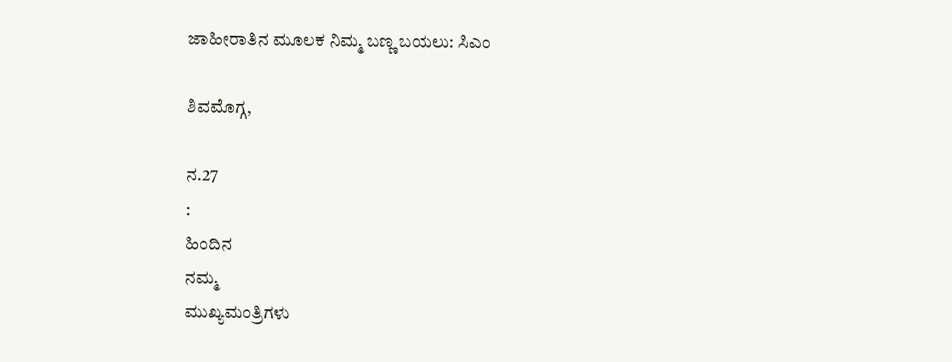ಜಾಹೀರಾತಿನ ಮೂಲಕ ನಿಮ್ಮ ಬಣ್ಣ ಬಯಲು: ಸಿಎಂ

ಶಿವಮೊಗ್ಗ,

ನ.27
:
ಹಿಂದಿನ
ನಮ್ಮ
ಮುಖ್ಯಮಂತ್ರಿಗಳು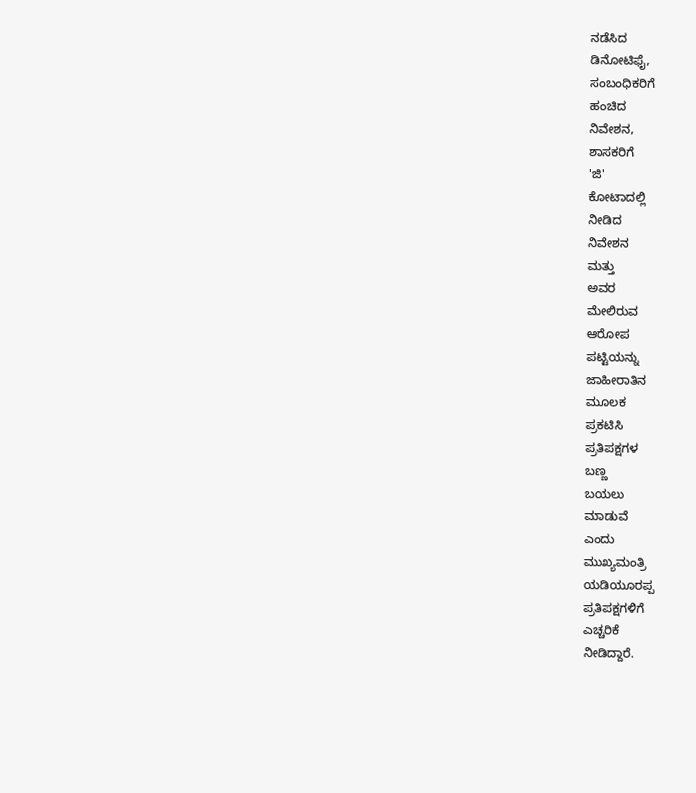ನಡೆಸಿದ
ಡಿನೋಟಿಫೈ,
ಸಂಬಂಧಿಕರಿಗೆ
ಹಂಚಿದ
ನಿವೇಶನ,
ಶಾಸಕರಿಗೆ
'ಜಿ'
ಕೋಟಾದಲ್ಲಿ
ನೀಡಿದ
ನಿವೇಶನ
ಮತ್ತು
ಅವರ
ಮೇಲಿರುವ
ಆರೋಪ
ಪಟ್ಟಿಯನ್ನು
ಜಾಹೀರಾತಿನ
ಮೂಲಕ
ಪ್ರಕಟಿಸಿ
ಪ್ರತಿಪಕ್ಷಗಳ
ಬಣ್ಣ
ಬಯಲು
ಮಾಡುವೆ
ಎಂದು
ಮುಖ್ಯಮಂತ್ರಿ
ಯಡಿಯೂರಪ್ಪ
ಪ್ರತಿಪಕ್ಷಗಳಿಗೆ
ಎಚ್ಚರಿಕೆ
ನೀಡಿದ್ದಾರೆ.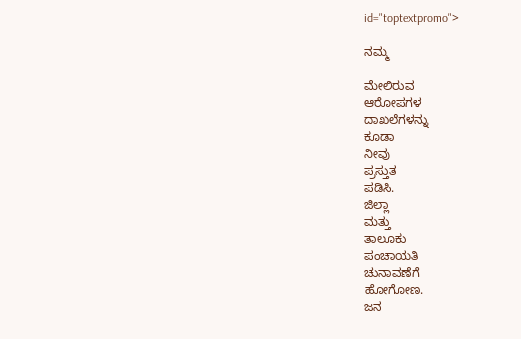id="toptextpromo">

ನಮ್ಮ

ಮೇಲಿರುವ
ಆರೋಪಗಳ
ದಾಖಲೆಗಳನ್ನು
ಕೂಡಾ
ನೀವು
ಪ್ರಸ್ತುತ
ಪಡಿಸಿ.
ಜಿಲ್ಲಾ
ಮತ್ತು
ತಾಲೂಕು
ಪಂಚಾಯತಿ
ಚುನಾವಣೆಗೆ
ಹೋಗೋಣ.
ಜನ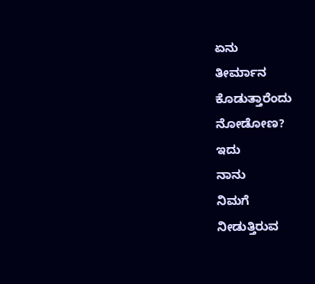ಏನು
ತೀರ್ಮಾನ
ಕೊಡುತ್ತಾರೆಂದು
ನೋಡೋಣ?
ಇದು
ನಾನು
ನಿಮಗೆ
ನೀಡುತ್ತಿರುವ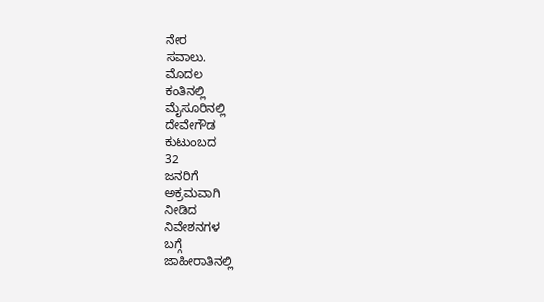ನೇರ
ಸವಾಲು.
ಮೊದಲ
ಕಂತಿನಲ್ಲಿ
ಮೈಸೂರಿನಲ್ಲಿ
ದೇವೇಗೌಡ
ಕುಟುಂಬದ
32
ಜನರಿಗೆ
ಅಕ್ರಮವಾಗಿ
ನೀಡಿದ
ನಿವೇಶನಗಳ
ಬಗ್ಗೆ
ಜಾಹೀರಾತಿನಲ್ಲಿ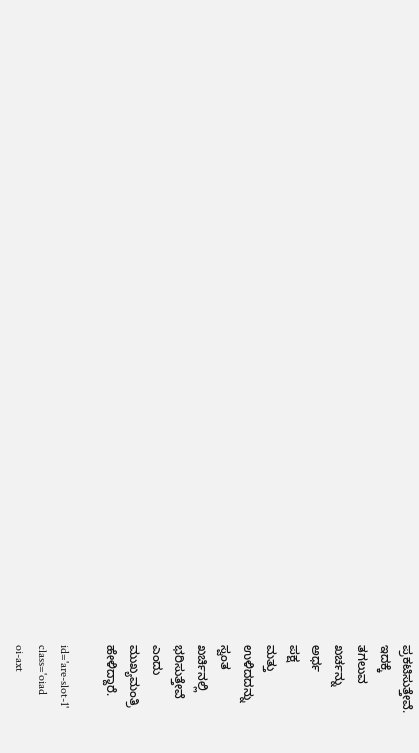ಪ್ರಕಟಿಸುತ್ತೇವೆ.
ಇದಕ್ಕೆ
ತಗಲುವ
ಖರ್ಚನ್ನು
ಅರ್ಧ
ಪಕ್ಷ
ಮತ್ತು
ಉಳಿದದನ್ನು
ಸ್ವಂತ
ಖರ್ಚಿನಲ್ಲಿ
ಭರಿಸುತ್ತೇವೆ
ಎಂದು
ಮುಖ್ಯಮಂತ್ರಿ
ಹೇಳಿದ್ದಾರೆ.

id='are-slot-1'
class='oiad
oi-axt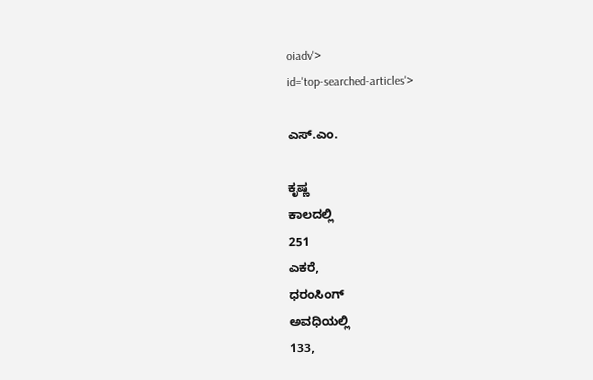oiadv'>
id='top-searched-articles'>

ಎಸ್.ಎಂ.

ಕೃಷ್ಣ
ಕಾಲದಲ್ಲಿ
251
ಎಕರೆ,
ಧರಂಸಿಂಗ್
ಅವಧಿಯಲ್ಲಿ
133,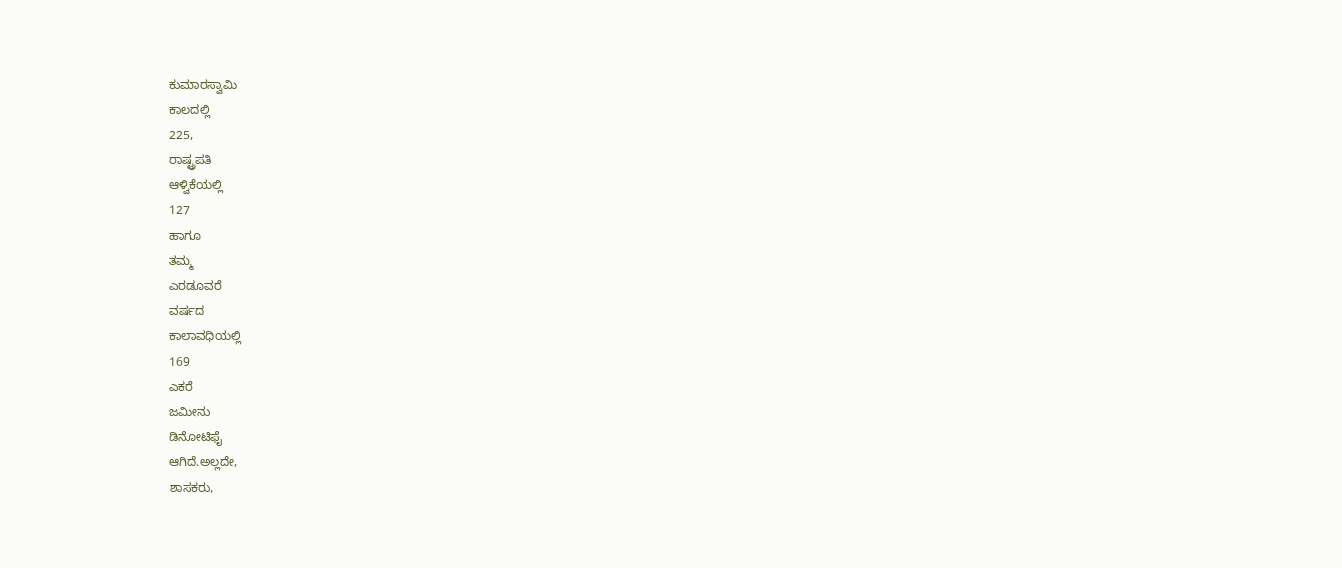ಕುಮಾರಸ್ವಾಮಿ
ಕಾಲದಲ್ಲಿ
225,
ರಾಷ್ಟ್ರಪತಿ
ಆಳ್ವಿಕೆಯಲ್ಲಿ
127
ಹಾಗೂ
ತಮ್ಮ
ಎರಡೂವರೆ
ವರ್ಷದ
ಕಾಲಾವಧಿಯಲ್ಲಿ
169
ಎಕರೆ
ಜಮೀನು
ಡಿನೋಟಿಫೈ
ಆಗಿದೆ.ಅಲ್ಲದೇ,
ಶಾಸಕರು,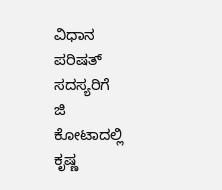ವಿಧಾನ
ಪರಿಷತ್
ಸದಸ್ಯರಿಗೆ
ಜಿ
ಕೋಟಾದಲ್ಲಿ
ಕೃಷ್ಣ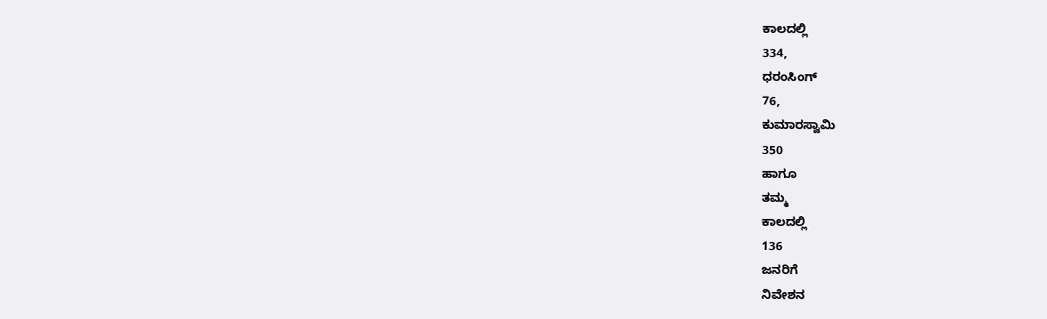ಕಾಲದಲ್ಲಿ
334,
ಧರಂಸಿಂಗ್
76,
ಕುಮಾರಸ್ವಾಮಿ
350
ಹಾಗೂ
ತಮ್ಮ
ಕಾಲದಲ್ಲಿ
136
ಜನರಿಗೆ
ನಿವೇಶನ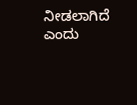ನೀಡಲಾಗಿದೆ
ಎಂದು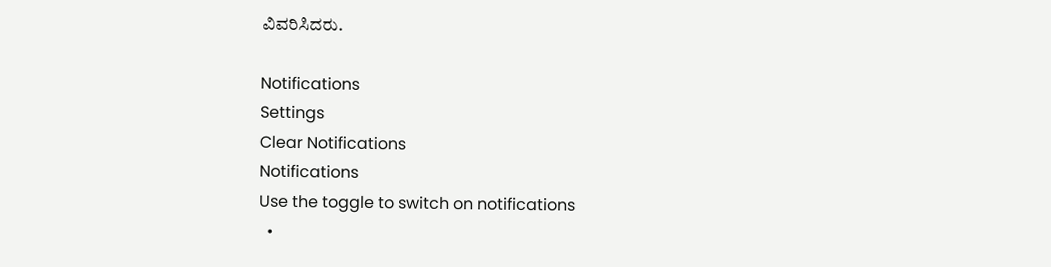ವಿವರಿಸಿದರು.

Notifications
Settings
Clear Notifications
Notifications
Use the toggle to switch on notifications
  •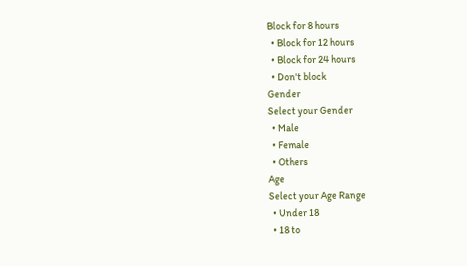Block for 8 hours
  • Block for 12 hours
  • Block for 24 hours
  • Don't block
Gender
Select your Gender
  • Male
  • Female
  • Others
Age
Select your Age Range
  • Under 18
  • 18 to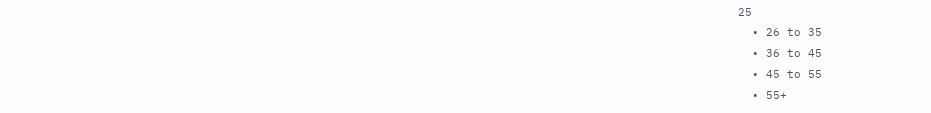25
  • 26 to 35
  • 36 to 45
  • 45 to 55
  • 55+